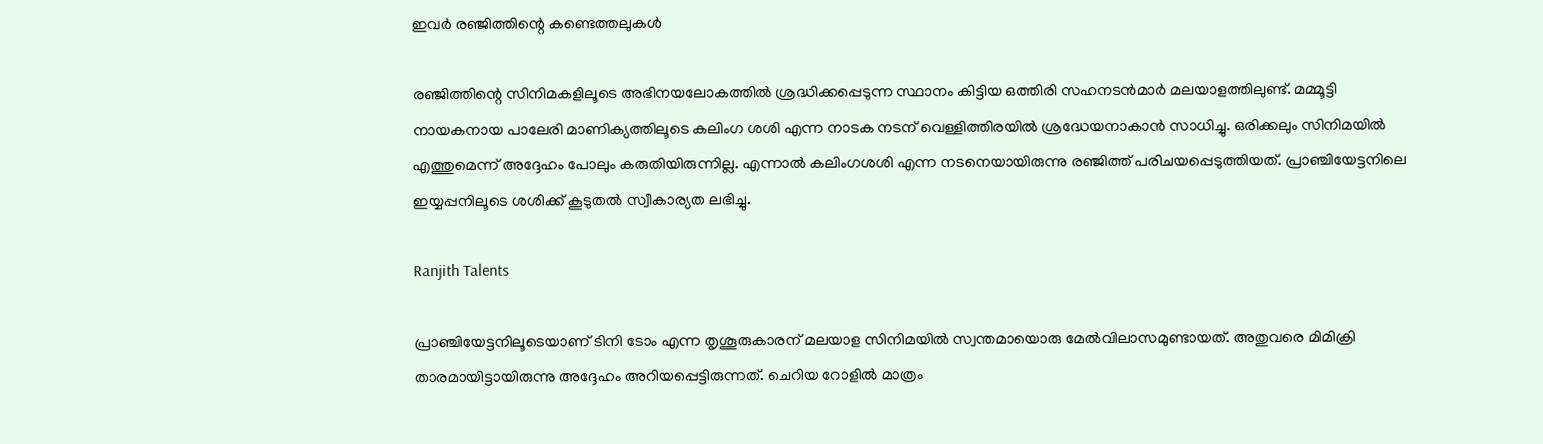ഇവര്‍ രഞ്ജിത്തിന്റെ കണ്ടെത്തലുകള്‍

രഞ്ജിത്തിന്റെ സിനിമകളിലൂടെ അഭിനയലോകത്തില്‍ ശ്രദ്ധിക്കപ്പെടുന്ന സ്ഥാനം കിട്ടിയ ഒത്തിരി സഹനടന്‍മാര്‍ മലയാളത്തിലുണ്ട്. മമ്മൂട്ടി നായകനായ പാലേരി മാണിക്യത്തിലൂടെ കലിംഗ ശശി എന്ന നാടക നടന് വെള്ളിത്തിരയില്‍ ശ്രദ്ധേയനാകാന്‍ സാധിച്ചു. ഒരിക്കലും സിനിമയില്‍ എത്തുമെന്ന് അദ്ദേഹം പോലും കരുതിയിരുന്നില്ല. എന്നാല്‍ കലിംഗശശി എന്ന നടനെയായിരുന്നു രഞ്ജിത്ത് പരിചയപ്പെടുത്തിയത്. പ്രാഞ്ചിയേട്ടനിലെ ഇയ്യപ്പനിലൂടെ ശശിക്ക് കൂടുതല്‍ സ്വീകാര്യത ലഭിച്ചു.

Ranjith Talents

പ്രാഞ്ചിയേട്ടനിലൂടെയാണ് ടിനി ടോം എന്ന തൃശൂരുകാരന് മലയാള സിനിമയില്‍ സ്വന്തമായൊരു മേല്‍വിലാസമുണ്ടായത്. അതുവരെ മിമിക്രി താരമായിട്ടായിരുന്നു അദ്ദേഹം അറിയപ്പെട്ടിരുന്നത്. ചെറിയ റോളില്‍ മാത്രം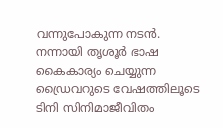വന്നുപോകുന്ന നടന്‍. നന്നായി തൃശൂര്‍ ഭാഷ കൈകാര്യം ചെയ്യുന്ന ഡ്രൈവറുടെ വേഷത്തിലൂടെ ടിനി സിനിമാജീവിതം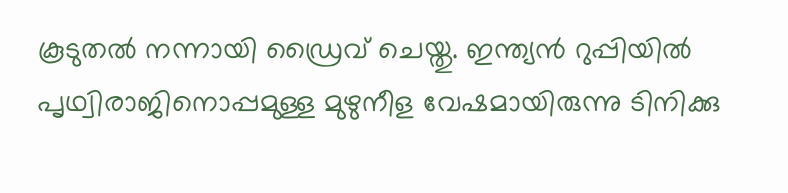കൂടുതല്‍ നന്നായി ഡ്രൈവ് ചെയ്തു. ഇന്ത്യന്‍ റുപ്പിയില്‍ പൃഥ്വിരാജിനൊപ്പമുള്ള മുഴുനീള വേഷമായിരുന്നു ടിനിക്കു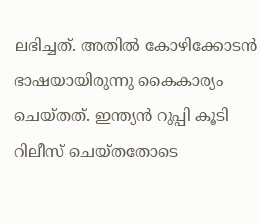ലഭിച്ചത്. അതില്‍ കോഴിക്കോടന്‍ ഭാഷയായിരുന്നു കൈകാര്യം ചെയ്തത്. ഇന്ത്യന്‍ റുപ്പി കൂടി റിലീസ് ചെയ്തതോടെ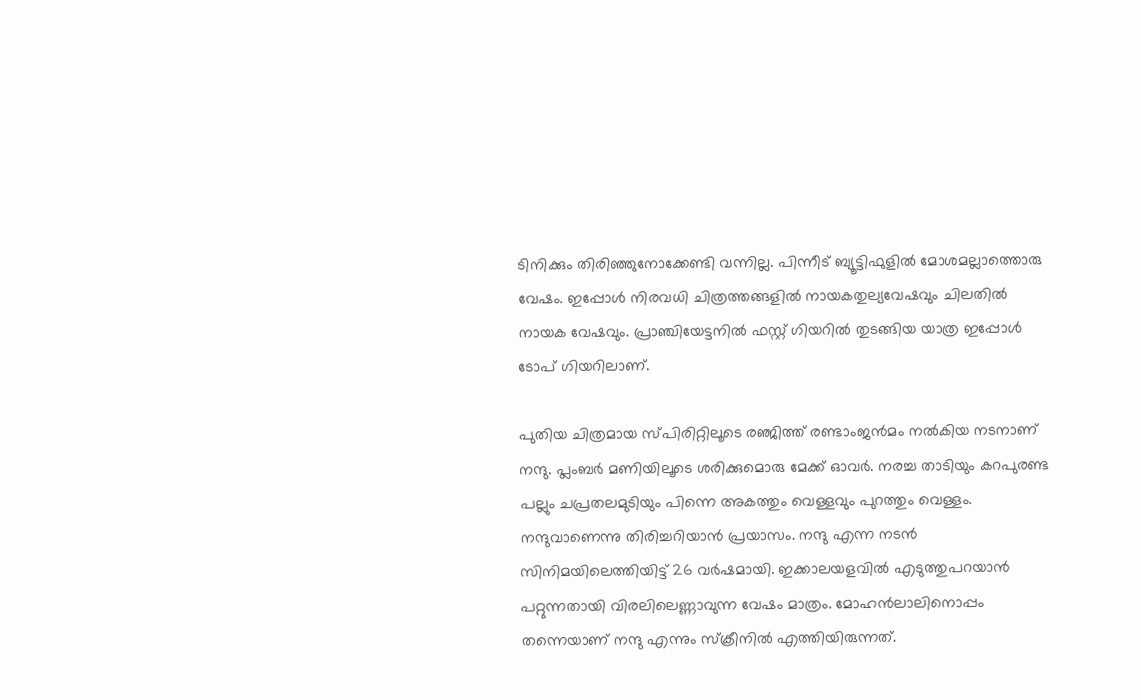ടിനിക്കും തിരിഞ്ഞുനോക്കേണ്ടി വന്നില്ല. പിന്നീട് ബ്യൂട്ടിഫുളില്‍ മോശമല്ലാത്തൊരു വേഷം. ഇപ്പോള്‍ നിരവധി ചിത്രത്തങ്ങളില്‍ നായകതുല്യവേഷവും ചിലതില്‍ നായക വേഷവും. പ്രാഞ്ചിയേട്ടനില്‍ ഫസ്റ്റ് ഗിയറില്‍ തുടങ്ങിയ യാത്ര ഇപ്പോള്‍ ടോപ് ഗിയറിലാണ്.

പുതിയ ചിത്രമായ സ്പിരിറ്റിലൂടെ രഞ്ജിത്ത് രണ്ടാംജന്‍മം നല്‍കിയ നടനാണ് നന്ദു. പ്ലംബര്‍ മണിയിലൂടെ ശരിക്കുമൊരു മേക്ക് ഓവര്‍. നരച്ച താടിയും കറപുരണ്ട പല്ലും ചപ്രതലമുടിയും പിന്നെ അകത്തും വെള്ളവും പുറത്തും വെള്ളം. നന്ദുവാണെന്നു തിരിച്ചറിയാന്‍ പ്രയാസം. നന്ദു എന്ന നടന്‍ സിനിമയിലെത്തിയിട്ട് 26 വര്‍ഷമായി. ഇക്കാലയളവില്‍ എടുത്തുപറയാന്‍ പറ്റുന്നതായി വിരലിലെണ്ണാവുന്ന വേഷം മാത്രം. മോഹന്‍ലാലിനൊപ്പം തന്നെയാണ് നന്ദു എന്നും സ്‌ക്രീനില്‍ എത്തിയിരുന്നത്.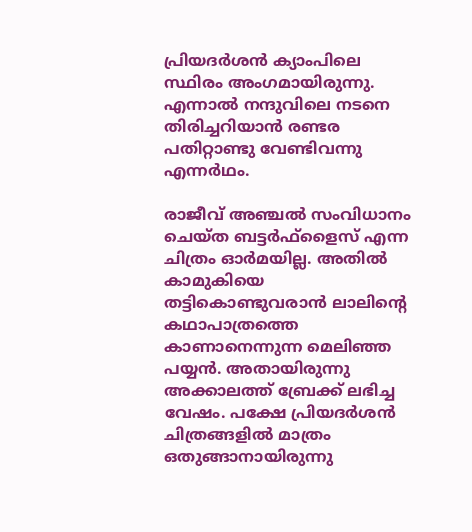പ്രിയദര്‍ശന്‍ ക്യാംപിലെ സ്ഥിരം അംഗമായിരുന്നു. എന്നാല്‍ നന്ദുവിലെ നടനെ തിരിച്ചറിയാന്‍ രണ്ടര പതിറ്റാണ്ടു വേണ്ടിവന്നു എന്നര്‍ഥം.

രാജീവ് അഞ്ചല്‍ സംവിധാനം ചെയ്ത ബട്ടര്‍ഫ്‌ളൈസ് എന്ന ചിത്രം ഓര്‍മയില്ല. അതില്‍ കാമുകിയെ തട്ടികൊണ്ടുവരാന്‍ ലാലിന്റെ കഥാപാത്രത്തെ കാണാനെന്നുന്ന മെലിഞ്ഞ പയ്യന്‍. അതായിരുന്നു അക്കാലത്ത് ബ്രേക്ക് ലഭിച്ച വേഷം. പക്ഷേ പ്രിയദര്‍ശന്‍ ചിത്രങ്ങളില്‍ മാത്രം ഒതുങ്ങാനായിരുന്നു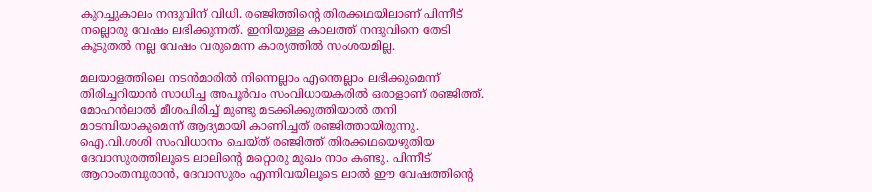കുറച്ചുകാലം നന്ദുവിന് വിധി. രഞ്ജിത്തിന്റെ തിരക്കഥയിലാണ് പിന്നീട് നല്ലൊരു വേഷം ലഭിക്കുന്നത്. ഇനിയുള്ള കാലത്ത് നന്ദുവിനെ തേടി കൂടുതല്‍ നല്ല വേഷം വരുമെന്ന കാര്യത്തില്‍ സംശയമില്ല.

മലയാളത്തിലെ നടന്‍മാരില്‍ നിന്നെല്ലാം എന്തെല്ലാം ലഭിക്കുമെന്ന് തിരിച്ചറിയാന്‍ സാധിച്ച അപൂര്‍വം സംവിധായകരില്‍ ഒരാളാണ് രഞ്ജിത്ത്. മോഹന്‍ലാല്‍ മീശപിരിച്ച് മുണ്ടു മടക്കിക്കുത്തിയാല്‍ തനി മാടമ്പിയാകുമെന്ന് ആദ്യമായി കാണിച്ചത് രഞ്ജിത്തായിരുന്നു. ഐ.വി.ശശി സംവിധാനം ചെയ്ത് രഞ്ജിത്ത് തിരക്കഥയെഴുതിയ ദേവാസുരത്തിലൂടെ ലാലിന്റെ മറ്റൊരു മുഖം നാം കണ്ടു. പിന്നീട് ആറാംതമ്പുരാന്‍, ദേവാസുരം എന്നിവയിലൂടെ ലാല്‍ ഈ വേഷത്തിന്റെ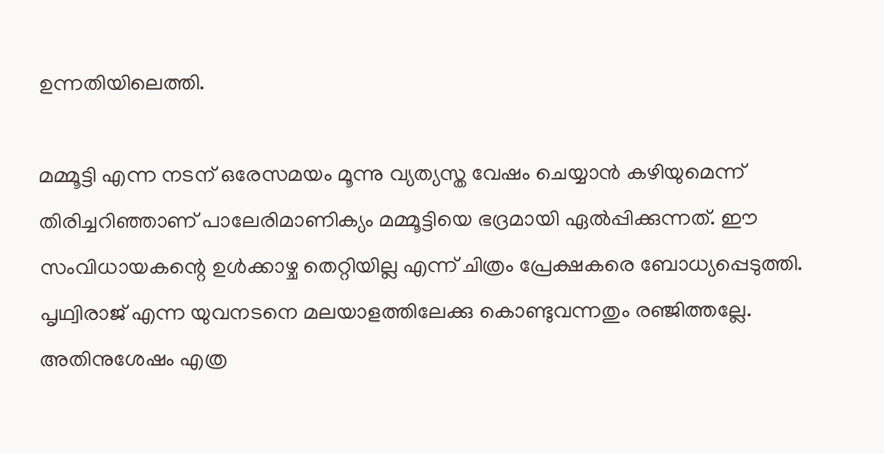ഉന്നതിയിലെത്തി.

മമ്മൂട്ടി എന്ന നടന് ഒരേസമയം മൂന്നു വ്യത്യസ്ത വേഷം ചെയ്യാന്‍ കഴിയുമെന്ന് തിരിച്ചറിഞ്ഞാണ് പാലേരിമാണിക്യം മമ്മൂട്ടിയെ ഭദ്രമായി ഏല്‍പ്പിക്കുന്നത്. ഈ സംവിധായകന്റെ ഉള്‍ക്കാഴ്ച തെറ്റിയില്ല എന്ന് ചിത്രം പ്രേക്ഷകരെ ബോധ്യപ്പെടുത്തി. പൃഥ്വിരാജ് എന്ന യുവനടനെ മലയാളത്തിലേക്കു കൊണ്ടുവന്നതും രഞ്ജിത്തല്ലേ. അതിനുശേഷം എത്ര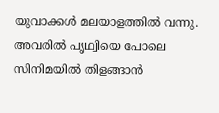യുവാക്കള്‍ മലയാളത്തില്‍ വന്നു. അവരില്‍ പൃഥ്വിയെ പോലെ സിനിമയില്‍ തിളങ്ങാന്‍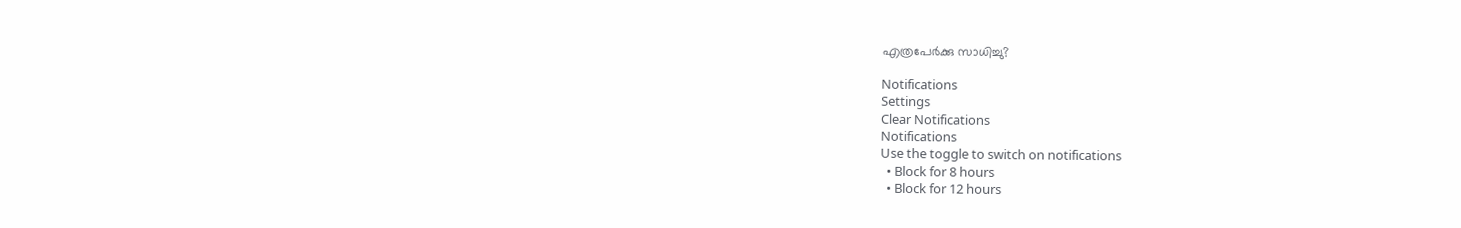എത്രപേര്‍ക്കു സാധിച്ചു?

Notifications
Settings
Clear Notifications
Notifications
Use the toggle to switch on notifications
  • Block for 8 hours
  • Block for 12 hours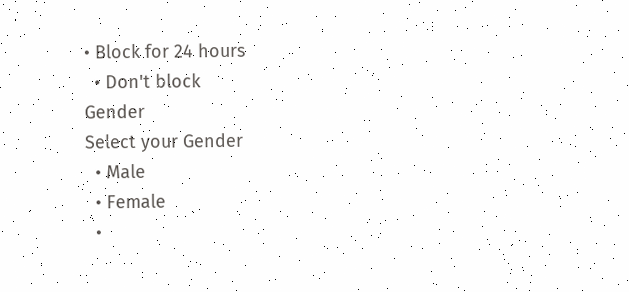• Block for 24 hours
  • Don't block
Gender
Select your Gender
  • Male
  • Female
  •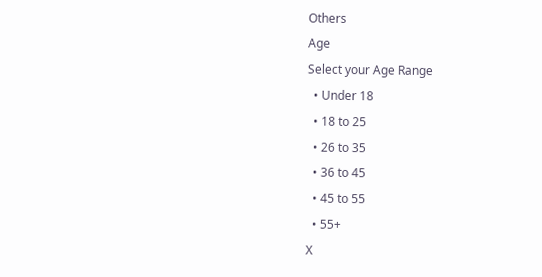Others
Age
Select your Age Range
  • Under 18
  • 18 to 25
  • 26 to 35
  • 36 to 45
  • 45 to 55
  • 55+
X